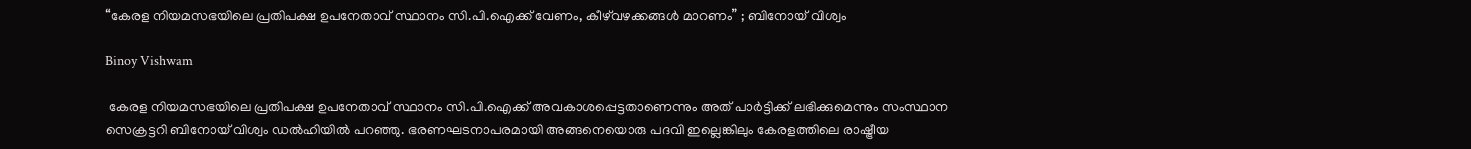“കേരള നിയമസഭയിലെ പ്രതിപക്ഷ ഉപനേതാവ് സ്ഥാനം സി.പി.ഐക്ക് വേണം, കീഴ്‌വഴക്കങ്ങൾ മാറണം” ; ബിനോയ് വിശ്വം

Binoy Vishwam

 കേരള നിയമസഭയിലെ പ്രതിപക്ഷ ഉപനേതാവ് സ്ഥാനം സി.പി.ഐക്ക് അവകാശപ്പെട്ടതാണെന്നും അത് പാർട്ടിക്ക് ലഭിക്കുമെന്നും സംസ്ഥാന സെക്രട്ടറി ബിനോയ് വിശ്വം ഡൽഹിയിൽ പറഞ്ഞു. ഭരണഘടനാപരമായി അങ്ങനെയൊരു പദവി ഇല്ലെങ്കിലും കേരളത്തിലെ രാഷ്ട്രീയ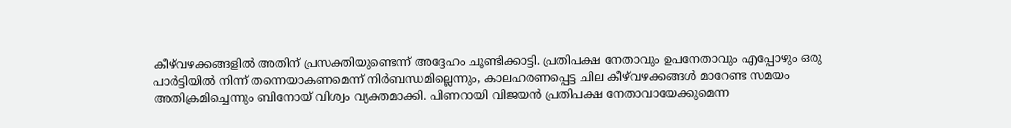കീഴ്‌വഴക്കങ്ങളിൽ അതിന് പ്രസക്തിയുണ്ടെന്ന് അദ്ദേഹം ചൂണ്ടിക്കാട്ടി. പ്രതിപക്ഷ നേതാവും ഉപനേതാവും എപ്പോഴും ഒരു പാർട്ടിയിൽ നിന്ന് തന്നെയാകണമെന്ന് നിർബന്ധമില്ലെന്നും, കാലഹരണപ്പെട്ട ചില കീഴ്‌വഴക്കങ്ങൾ മാറേണ്ട സമയം അതിക്രമിച്ചെന്നും ബിനോയ് വിശ്വം വ്യക്തമാക്കി. പിണറായി വിജയൻ പ്രതിപക്ഷ നേതാവായേക്കുമെന്ന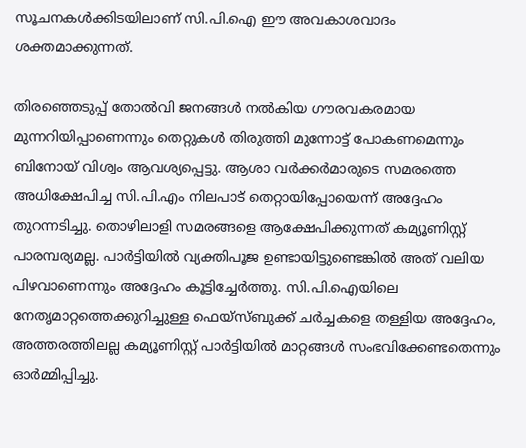സൂചനകൾക്കിടയിലാണ് സി.പി.ഐ ഈ അവകാശവാദം ശക്തമാക്കുന്നത്.

തിരഞ്ഞെടുപ്പ് തോൽവി ജനങ്ങൾ നൽകിയ ഗൗരവകരമായ മുന്നറിയിപ്പാണെന്നും തെറ്റുകൾ തിരുത്തി മുന്നോട്ട് പോകണമെന്നും ബിനോയ് വിശ്വം ആവശ്യപ്പെട്ടു. ആശാ വർക്കർമാരുടെ സമരത്തെ അധിക്ഷേപിച്ച സി.പി.എം നിലപാട് തെറ്റായിപ്പോയെന്ന് അദ്ദേഹം തുറന്നടിച്ചു. തൊഴിലാളി സമരങ്ങളെ ആക്ഷേപിക്കുന്നത് കമ്യൂണിസ്റ്റ് പാരമ്പര്യമല്ല. പാർട്ടിയിൽ വ്യക്തിപൂജ ഉണ്ടായിട്ടുണ്ടെങ്കിൽ അത് വലിയ പിഴവാണെന്നും അദ്ദേഹം കൂട്ടിച്ചേർത്തു. സി.പി.ഐയിലെ നേതൃമാറ്റത്തെക്കുറിച്ചുള്ള ഫെയ്‌സ്ബുക്ക് ചർച്ചകളെ തള്ളിയ അദ്ദേഹം, അത്തരത്തിലല്ല കമ്യൂണിസ്റ്റ് പാർട്ടിയിൽ മാറ്റങ്ങൾ സംഭവിക്കേണ്ടതെന്നും ഓർമ്മിപ്പിച്ചു.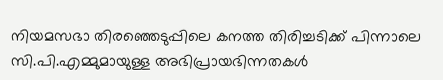നിയമസഭാ തിരഞ്ഞെടുപ്പിലെ കനത്ത തിരിച്ചടിക്ക് പിന്നാലെ സി.പി.എമ്മുമായുള്ള അഭിപ്രായഭിന്നതകൾ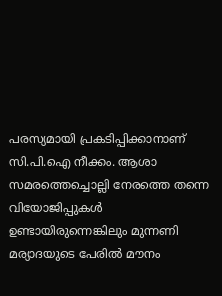പരസ്യമായി പ്രകടിപ്പിക്കാനാണ് സി.പി.ഐ നീക്കം. ആശാ സമരത്തെച്ചൊല്ലി നേരത്തെ തന്നെ വിയോജിപ്പുകൾ ഉണ്ടായിരുന്നെങ്കിലും മുന്നണി മര്യാദയുടെ പേരിൽ മൗനം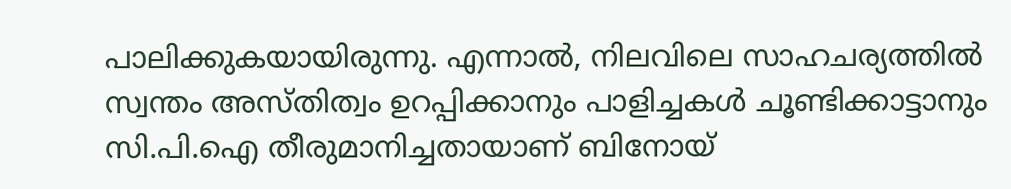പാലിക്കുകയായിരുന്നു. എന്നാൽ, നിലവിലെ സാഹചര്യത്തിൽ സ്വന്തം അസ്തിത്വം ഉറപ്പിക്കാനും പാളിച്ചകൾ ചൂണ്ടിക്കാട്ടാനും സി.പി.ഐ തീരുമാനിച്ചതായാണ് ബിനോയ്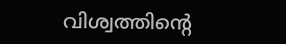വിശ്വത്തിന്റെ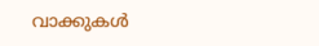വാക്കുകൾ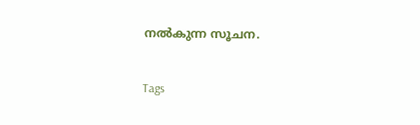നൽകുന്ന സൂചന.

Tags